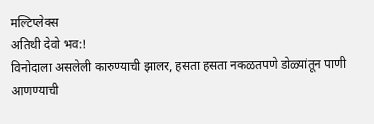मल्टिप्लेक्स
अतिथी देवो भव:!
विनोदाला असलेली कारुण्याची झालर, हसता हसता नकळतपणे डोळ्यांतून पाणी आणण्याची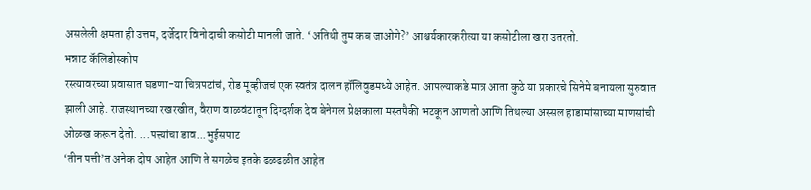असलेली क्षमता ही उत्तम, दर्जेदार विनोदाची कसोटी मानली जाते. ‘अतिथी तुम कब जाओगे?’ आश्चर्यकारकरीत्या या कसोटीला खरा उतरतो.
भन्नाट कॅलिडोस्कोप
रस्त्यावरच्या प्रवासात घडणा-या चित्रपटांचं, रोड मूव्हीजचं एक स्वतंत्र दालन हॉलिवुडमध्ये आहेत. आपल्याकडे मात्र आता कुठे या प्रकारचे सिनेमे बनायला सुरुवात झाली आहे. राजस्थानच्या रखरखीत, वैराण वाळवंटातून दिग्दर्शक देव बेनेगल प्रेक्षकाला मस्तपैकी भटकून आणतो आणि तिथल्या अस्सल हाडामांसाच्या माणसांची ओळख करून देतो. ...पत्त्यांचा डाव...भुईसपाट
‘तीन पत्ती’त अनेक दोष आहेत आणि ते सगळेच इतके ढळढळीत आहेत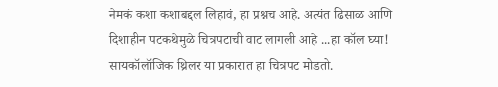नेमकं कशा कशाबद्दल लिहावं, हा प्रश्नच आहे. अत्यंत ढिसाळ आणि दिशाहीन पटकथेमुळे चित्रपटाची वाट लागली आहे ...हा कॉल घ्या!
सायकॉलॉजिक थ्रिलर या प्रकारात हा चित्रपट मोडतो.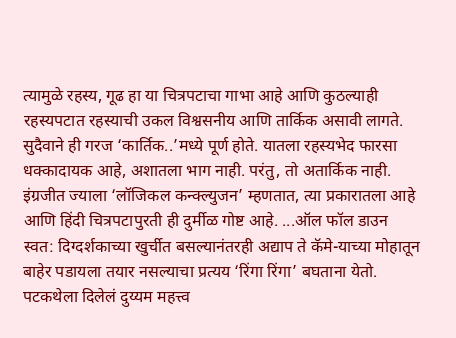त्यामुळे रहस्य, गूढ हा या चित्रपटाचा गाभा आहे आणि कुठल्याही रहस्यपटात रहस्याची उकल विश्वसनीय आणि तार्किक असावी लागते. सुदैवाने ही गरज ‘कार्तिक..’मध्ये पूर्ण होते. यातला रहस्यभेद फारसा धक्कादायक आहे, अशातला भाग नाही. परंतु, तो अतार्किक नाही. इंग्रजीत ज्याला ‘लॉजिकल कन्क्ल्युजन’ म्हणतात, त्या प्रकारातला आहे आणि हिंदी चित्रपटापुरती ही दुर्मीळ गोष्ट आहे. ...ऑल फॉल डाउन
स्वत: दिग्दर्शकाच्या खुर्चीत बसल्यानंतरही अद्याप ते कॅमे-याच्या मोहातून बाहेर पडायला तयार नसल्याचा प्रत्यय ‘रिंगा रिंगा’ बघताना येतो. पटकथेला दिलेलं दुय्यम महत्त्व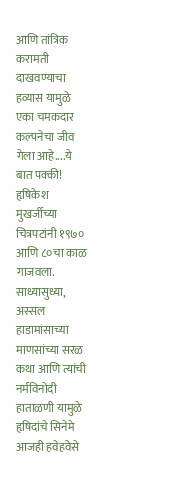आणि तांत्रिक करामती दाखवण्याचा हव्यास यामुळे एका चमकदार कल्पनेचा जीव गेला आहे....ये बात पक्की!
हृषिकेश मुखर्जीच्या चित्रपटांनी १९७० आणि ८०चा काळ गाजवला. साध्यासुध्या, अस्सल हाडामांसाच्या माणसांच्या सरळ कथा आणि त्यांची नर्मविनोदी हाताळणी यामुळे हृषिदांचे सिनेमे आजही हवेहवेसे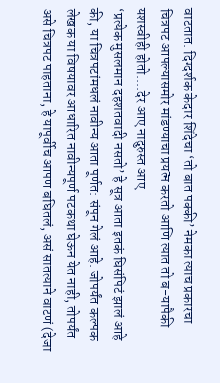वाटतात. दिग्दर्शक केदार शिंदेचा ‘तो बात पक्की’ नेमका त्याच प्रकारचा चित्रपट आपल्यासमोर मांडण्याचा प्रयत्न करतो आणि त्यात तो ब-यापैकी यशस्वीही होतो....देर आए नादुरुस्त आए
‘प्रत्येक मुसलमान दहशतवादी नसतो’ हे सूत्र आता इतकं घिसंपिटं झालं आहे की, या चित्रपटांमधलं नावीन्य आता पूर्णत: संपून गेलं आहे. जोपर्यंत कल्पक लेखक या विषयावर आधारित नावीन्यपूर्ण पटकथा घेऊन येत नाही, तोपर्यंत असे चित्रपट पाहताना, हे यापूर्वीच आपण बघितलं, असं सातत्याने वाटणं (देजा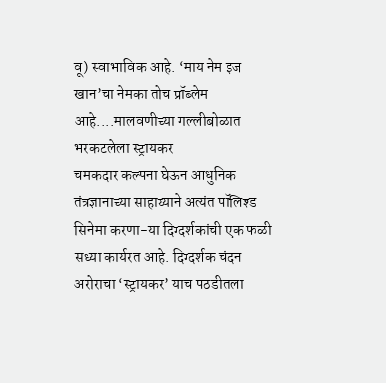वू) स्वाभाविक आहे. ‘माय नेम इज खान’चा नेमका तोच प्रॉब्लेम आहे....मालवणीच्या गल्लीबोळात भरकटलेला स्ट्रायकर
चमकदार कल्पना घेऊन आधुनिक तंत्रज्ञानाच्या साहाय्याने अत्यंत पॉलिश्ड सिनेमा करणा-या दिग्दर्शकांची एक फळी सध्या कार्यरत आहे. दिग्दर्शक चंदन अरोराचा ‘स्ट्रायकर’ याच पठडीतला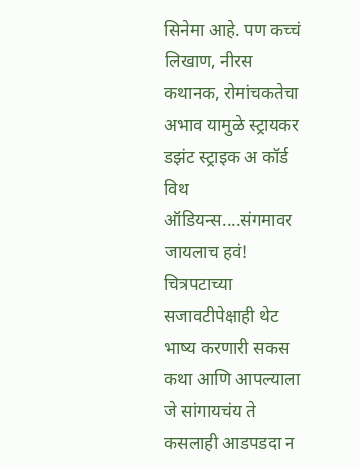सिनेमा आहे. पण कच्चं लिखाण, नीरस कथानक, रोमांचकतेचा अभाव यामुळे स्ट्रायकर डझंट स्ट्राइक अ कॉर्ड विथ ऑडियन्स....संगमावर जायलाच हवं!
चित्रपटाच्या सजावटीपेक्षाही थेट भाष्य करणारी सकस कथा आणि आपल्याला जे सांगायचंय ते कसलाही आडपडदा न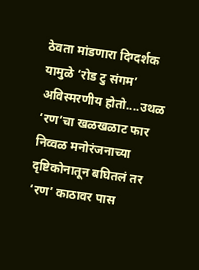ठेवता मांडणारा दिग्दर्शक यामुळे ‘रोड टु संगम’ अविस्मरणीय होतो....उथळ ‘रण’चा खळखळाट फार
निव्वळ मनोरंजनाच्या दृष्टिकोनातून बघितलं तर ‘रण’ काठावर पास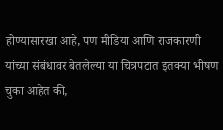होण्यासारखा आहे, पण मीडिया आणि राजकारणी यांच्या संबंधावर बेतलेल्या या चित्रपटात इतक्या भीषण चुका आहेत की,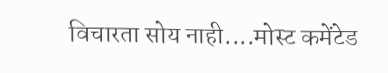विचारता सोय नाही....मोस्ट कमेंटेड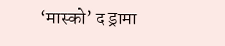‘मास्को’ द ड्रामा